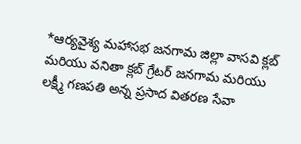*ఆర్యవైశ్య మహాసభ జనగామ జిల్లా వాసవి క్లబ్ మరియు వనితా క్లబ్ గ్రేటర్ జనగామ మరియు లక్ష్మీ గణపతి అన్న ప్రసాద వితరణ సేవా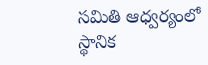సమితి ఆధ్వర్యంలో స్థానిక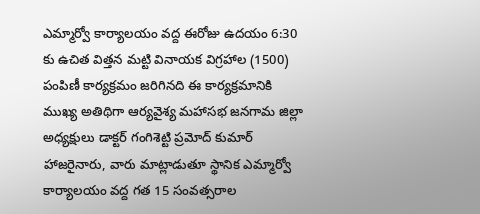ఎమ్మార్వో కార్యాలయం వద్ద ఈరోజు ఉదయం 6:30 కు ఉచిత విత్తన మట్టి వినాయక విగ్రహాల (1500) పంపిణీ కార్యక్రమం జరిగినది ఈ కార్యక్రమానికి ముఖ్య అతిథిగా ఆర్యవైశ్య మహాసభ జనగామ జిల్లా అధ్యక్షులు డాక్టర్ గంగిశెట్టి ప్రమోద్ కుమార్ హాజరైనారు, వారు మాట్లాడుతూ స్థానిక ఎమ్మార్వో కార్యాలయం వద్ద గత 15 సంవత్సరాల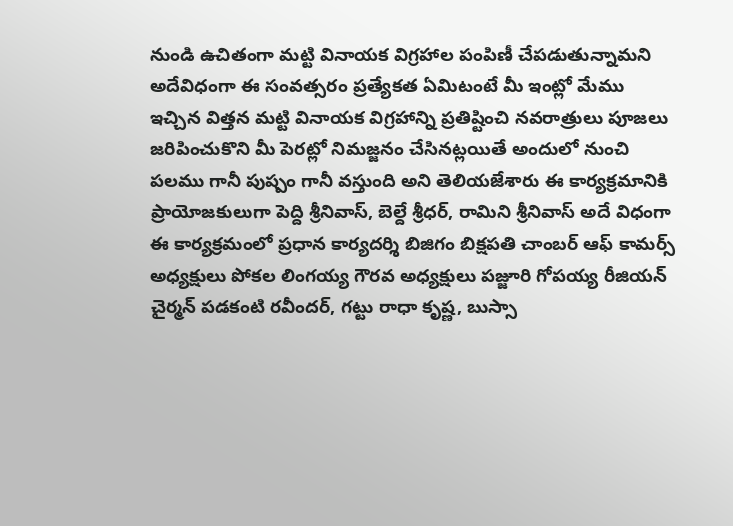నుండి ఉచితంగా మట్టి వినాయక విగ్రహాల పంపిణీ చేపడుతున్నామని అదేవిధంగా ఈ సంవత్సరం ప్రత్యేకత ఏమిటంటే మీ ఇంట్లో మేము ఇచ్చిన విత్తన మట్టి వినాయక విగ్రహాన్ని ప్రతిష్టించి నవరాత్రులు పూజలు జరిపించుకొని మీ పెరట్లో నిమజ్జనం చేసినట్లయితే అందులో నుంచి పలము గానీ పుష్పం గానీ వస్తుంది అని తెలియజేశారు ఈ కార్యక్రమానికి ప్రాయోజకులుగా పెద్ది శ్రీనివాస్, బెల్దే శ్రీధర్, రామిని శ్రీనివాస్ అదే విధంగా ఈ కార్యక్రమంలో ప్రధాన కార్యదర్శి బిజిగం బిక్షపతి చాంబర్ ఆఫ్ కామర్స్ అధ్యక్షులు పోకల లింగయ్య గౌరవ అధ్యక్షులు పజ్జూరి గోపయ్య రీజియన్ చైర్మన్ పడకంటి రవీందర్, గట్టు రాధా కృష్ణ, బుస్సా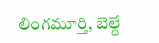లింగమూర్తి, బెల్దే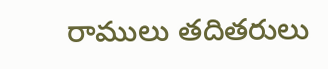రాములు తదితరులు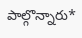పాల్గొన్నారు*